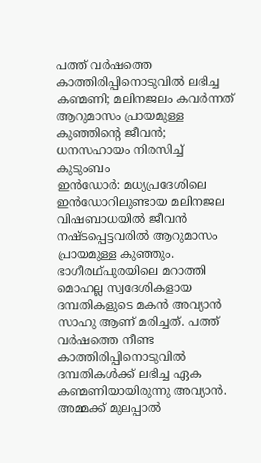പത്ത് വർഷത്തെ കാത്തിരിപ്പിനൊടുവിൽ ലഭിച്ച കണ്മണി; മലിനജലം കവർന്നത് ആറുമാസം പ്രായമുള്ള കുഞ്ഞിന്റെ ജീവൻ; ധനസഹായം നിരസിച്ച് കുടുംബം
ഇൻഡോർ: മധ്യപ്രദേശിലെ ഇൻഡോറിലുണ്ടായ മലിനജല വിഷബാധയിൽ ജീവൻ നഷ്ടപ്പെട്ടവരിൽ ആറുമാസം പ്രായമുള്ള കുഞ്ഞും. ഭാഗീരഥ്പുരയിലെ മറാത്തി മൊഹല്ല സ്വദേശികളായ ദമ്പതികളുടെ മകൻ അവ്യാൻ സാഹു ആണ് മരിച്ചത്. പത്ത് വർഷത്തെ നീണ്ട കാത്തിരിപ്പിനൊടുവിൽ ദമ്പതികൾക്ക് ലഭിച്ച ഏക കണ്മണിയായിരുന്നു അവ്യാൻ.
അമ്മക്ക് മുലപ്പാൽ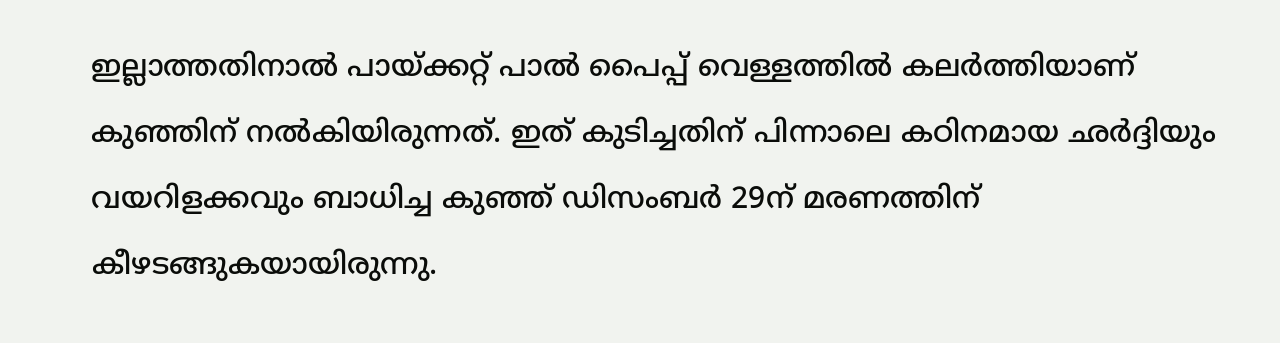ഇല്ലാത്തതിനാൽ പായ്ക്കറ്റ് പാൽ പൈപ്പ് വെള്ളത്തിൽ കലർത്തിയാണ് കുഞ്ഞിന് നൽകിയിരുന്നത്. ഇത് കുടിച്ചതിന് പിന്നാലെ കഠിനമായ ഛർദ്ദിയും വയറിളക്കവും ബാധിച്ച കുഞ്ഞ് ഡിസംബർ 29ന് മരണത്തിന് കീഴടങ്ങുകയായിരുന്നു.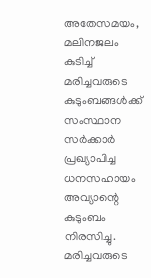അതേസമയം, മലിനജലം കുടിച്ച് മരിച്ചവരുടെ കുടുംബങ്ങൾക്ക് സംസ്ഥാന സർക്കാർ പ്രഖ്യാപിച്ച ധനസഹായം അവ്യാന്റെ കുടുംബം നിരസിച്ചു. മരിച്ചവരുടെ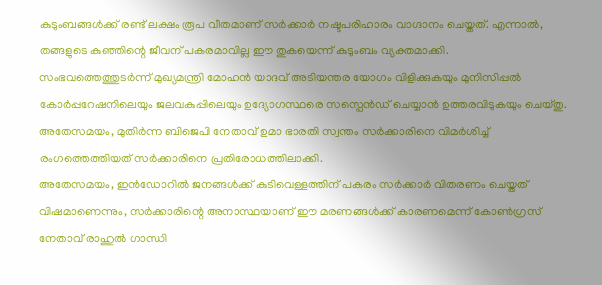കുടുംബങ്ങൾക്ക് രണ്ട് ലക്ഷം രൂപ വീതമാണ് സർക്കാർ നഷ്ടപരിഹാരം വാഗ്ദാനം ചെയ്തത്. എന്നാൽ, തങ്ങളുടെ കുഞ്ഞിന്റെ ജീവന് പകരമാവില്ല ഈ തുകയെന്ന് കുടുംബം വ്യക്തമാക്കി.
സംഭവത്തെത്തുടർന്ന് മുഖ്യമന്ത്രി മോഹൻ യാദവ് അടിയന്തര യോഗം വിളിക്കുകയും മുനിസിപ്പൽ കോർപ്പറേഷനിലെയും ജലവകുപ്പിലെയും ഉദ്യോഗസ്ഥരെ സസ്പെൻഡ് ചെയ്യാൻ ഉത്തരവിടുകയും ചെയ്തു. അതേസമയം, മുതിർന്ന ബിജെപി നേതാവ് ഉമാ ഭാരതി സ്വന്തം സർക്കാരിനെ വിമർശിച്ച് രംഗത്തെത്തിയത് സർക്കാരിനെ പ്രതിരോധത്തിലാക്കി.
അതേസമയം, ഇൻഡോറിൽ ജനങ്ങൾക്ക് കുടിവെള്ളത്തിന് പകരം സർക്കാർ വിതരണം ചെയ്തത് വിഷമാണെന്നും, സർക്കാരിന്റെ അനാസ്ഥയാണ് ഈ മരണങ്ങൾക്ക് കാരണമെന്ന് കോൺഗ്രസ് നേതാവ് രാഹുൽ ഗാന്ധി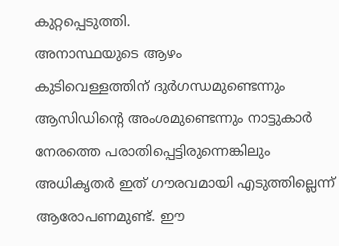കുറ്റപ്പെടുത്തി.
അനാസ്ഥയുടെ ആഴം
കുടിവെള്ളത്തിന് ദുർഗന്ധമുണ്ടെന്നും ആസിഡിന്റെ അംശമുണ്ടെന്നും നാട്ടുകാർ നേരത്തെ പരാതിപ്പെട്ടിരുന്നെങ്കിലും അധികൃതർ ഇത് ഗൗരവമായി എടുത്തില്ലെന്ന് ആരോപണമുണ്ട്. ഈ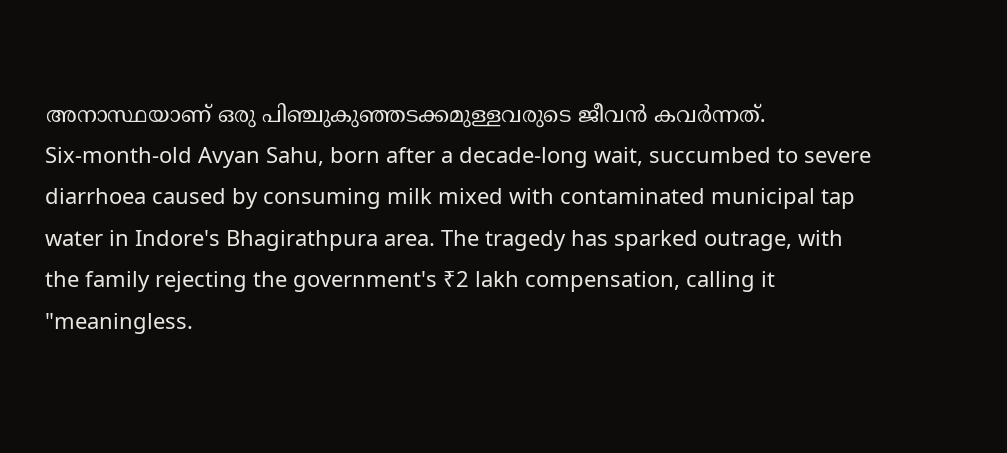അനാസ്ഥയാണ് ഒരു പിഞ്ചുകുഞ്ഞടക്കമുള്ളവരുടെ ജീവൻ കവർന്നത്.
Six-month-old Avyan Sahu, born after a decade-long wait, succumbed to severe diarrhoea caused by consuming milk mixed with contaminated municipal tap water in Indore's Bhagirathpura area. The tragedy has sparked outrage, with the family rejecting the government's ₹2 lakh compensation, calling it "meaningless.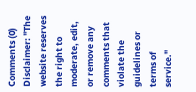Comments (0)
Disclaimer: "The website reserves the right to moderate, edit, or remove any comments that violate the guidelines or terms of service."